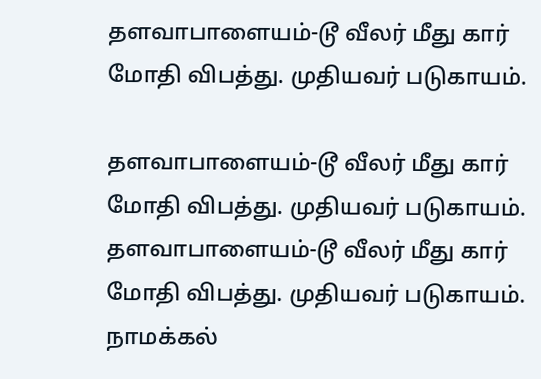தளவாபாளையம்-டூ வீலர் மீது கார் மோதி விபத்து. முதியவர் படுகாயம்.

தளவாபாளையம்-டூ வீலர் மீது கார் மோதி விபத்து. முதியவர் படுகாயம்.
தளவாபாளையம்-டூ வீலர் மீது கார் மோதி விபத்து. முதியவர் படுகாயம். நாமக்கல்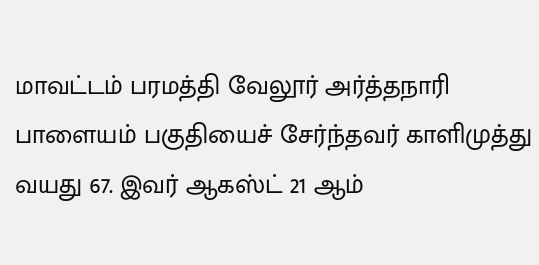மாவட்டம் பரமத்தி வேலூர் அர்த்தநாரி பாளையம் பகுதியைச் சேர்ந்தவர் காளிமுத்து வயது 67. இவர் ஆகஸ்ட் 21 ஆம்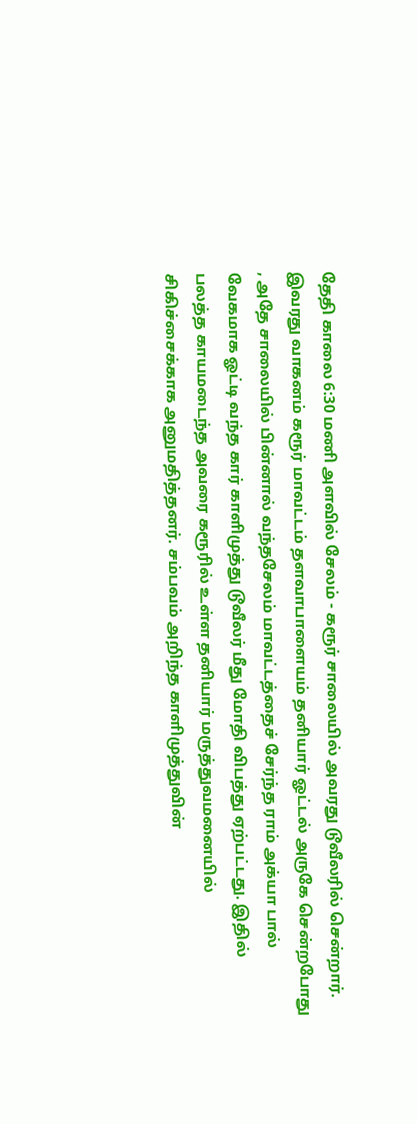தேதி காலை 6:30 மணி அளவில் சேலம் - கரூர் சாலையில் அவரது டூவீலரில் சென்றார். இவரது வாகனம் கரூர் மாவட்டம் தளவாபாளையம் தனியார் ஓட்டல் அருகே சென்றபோது , அதே சாலையில் பின்னால் வந்தசேலம் மாவட்டத்தைச் சேர்ந்த ராம் அக்யா பால் வேகமாக ஓட்டி வந்த கார் காளிமுத்து டூவீலர் மீது மோதி விபத்து ஏற்பட்டது. இதில் பலத்த காயமடைந்த அவரை கரூரில் உள்ள தனியார் மருத்துவமனையில் சிகிச்சைக்காக அனுமதித்தனர். சம்பவம் அறிந்த காளிமுத்துவின்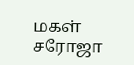மகள் சரோஜா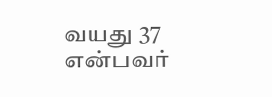வயது 37 என்பவர்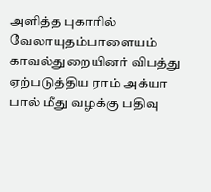அளித்த புகாரில் வேலாயுதம்பாளையம் காவல்துறையினர் விபத்து ஏற்படுத்திய ராம் அக்யா பால் மீது வழக்கு பதிவு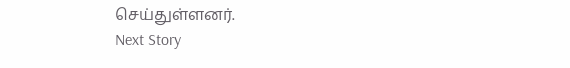செய்துள்ளனர்.
Next Story